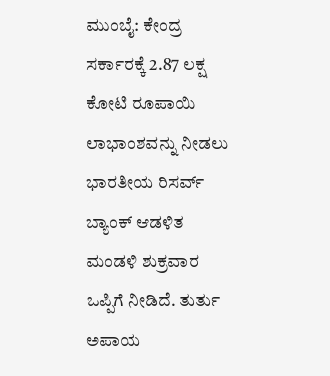ಮುಂಬೈ: ಕೇಂದ್ರ ಸರ್ಕಾರಕ್ಕೆ 2.87 ಲಕ್ಷ ಕೋಟಿ ರೂಪಾಯಿ ಲಾಭಾಂಶವನ್ನು ನೀಡಲು ಭಾರತೀಯ ರಿಸರ್ವ್ ಬ್ಯಾಂಕ್ ಆಡಳಿತ ಮಂಡಳಿ ಶುಕ್ರವಾರ ಒಪ್ಪಿಗೆ ನೀಡಿದೆ. ತುರ್ತು ಅಪಾಯ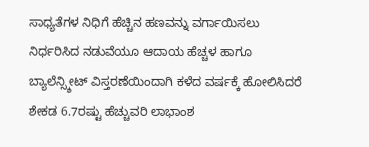ಸಾಧ್ಯತೆಗಳ ನಿಧಿಗೆ ಹೆಚ್ಚಿನ ಹಣವನ್ನು ವರ್ಗಾಯಿಸಲು ನಿರ್ಧರಿಸಿದ ನಡುವೆಯೂ ಆದಾಯ ಹೆಚ್ಚಳ ಹಾಗೂ ಬ್ಯಾಲೆನ್ಸ್ಶೀಟ್ ವಿಸ್ತರಣೆಯಿಂದಾಗಿ ಕಳೆದ ವರ್ಷಕ್ಕೆ ಹೋಲಿಸಿದರೆ ಶೇಕಡ 6.7ರಷ್ಟು ಹೆಚ್ಚುವರಿ ಲಾಭಾಂಶ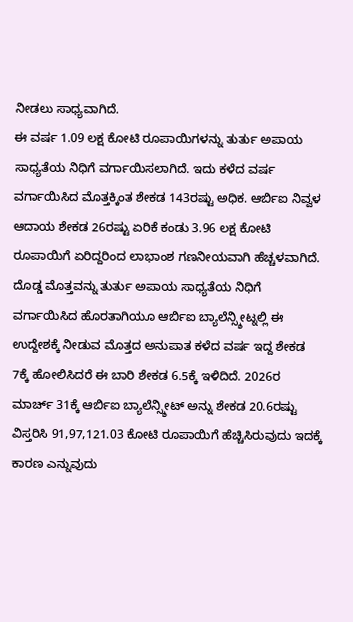ನೀಡಲು ಸಾಧ್ಯವಾಗಿದೆ.
ಈ ವರ್ಷ 1.09 ಲಕ್ಷ ಕೋಟಿ ರೂಪಾಯಿಗಳನ್ನು ತುರ್ತು ಅಪಾಯ ಸಾಧ್ಯತೆಯ ನಿಧಿಗೆ ವರ್ಗಾಯಿಸಲಾಗಿದೆ. ಇದು ಕಳೆದ ವರ್ಷ ವರ್ಗಾಯಿಸಿದ ಮೊತ್ತಕ್ಕಿಂತ ಶೇಕಡ 143ರಷ್ಟು ಅಧಿಕ. ಆರ್ಬಿಐ ನಿವ್ವಳ ಆದಾಯ ಶೇಕಡ 26ರಷ್ಟು ಏರಿಕೆ ಕಂಡು 3.96 ಲಕ್ಷ ಕೋಟಿ ರೂಪಾಯಿಗೆ ಏರಿದ್ದರಿಂದ ಲಾಭಾಂಶ ಗಣನೀಯವಾಗಿ ಹೆಚ್ಚಳವಾಗಿದೆ. ದೊಡ್ಡ ಮೊತ್ತವನ್ನು ತುರ್ತು ಅಪಾಯ ಸಾಧ್ಯತೆಯ ನಿಧಿಗೆ ವರ್ಗಾಯಿಸಿದ ಹೊರತಾಗಿಯೂ ಆರ್ಬಿಐ ಬ್ಯಾಲೆನ್ಸ್ಶೀಟ್ನಲ್ಲಿ ಈ ಉದ್ದೇಶಕ್ಕೆ ನೀಡುವ ಮೊತ್ತದ ಅನುಪಾತ ಕಳೆದ ವರ್ಷ ಇದ್ದ ಶೇಕಡ 7ಕ್ಕೆ ಹೋಲಿಸಿದರೆ ಈ ಬಾರಿ ಶೇಕಡ 6.5ಕ್ಕೆ ಇಳಿದಿದೆ. 2026ರ ಮಾರ್ಚ್ 31ಕ್ಕೆ ಆರ್ಬಿಐ ಬ್ಯಾಲೆನ್ಸ್ಶೀಟ್ ಅನ್ನು ಶೇಕಡ 20.6ರಷ್ಟು ವಿಸ್ತರಿಸಿ 91,97,121.03 ಕೋಟಿ ರೂಪಾಯಿಗೆ ಹೆಚ್ಚಿಸಿರುವುದು ಇದಕ್ಕೆ ಕಾರಣ ಎನ್ನುವುದು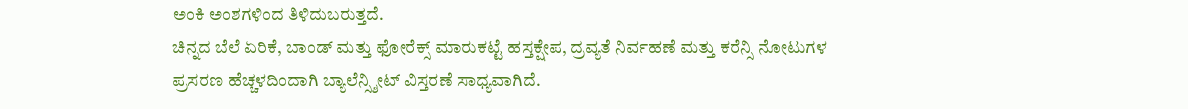ಅಂಕಿ ಅಂಶಗಳಿಂದ ತಿಳಿದುಬರುತ್ತದೆ.
ಚಿನ್ನದ ಬೆಲೆ ಏರಿಕೆ, ಬಾಂಡ್ ಮತ್ತು ಫೋರೆಕ್ಸ್ ಮಾರುಕಟ್ಟೆ ಹಸ್ತಕ್ಷೇಪ, ದ್ರವ್ಯತೆ ನಿರ್ವಹಣೆ ಮತ್ತು ಕರೆನ್ಸಿ ನೋಟುಗಳ ಪ್ರಸರಣ ಹೆಚ್ಚಳದಿಂದಾಗಿ ಬ್ಯಾಲೆನ್ಸ್ಶೀಟ್ ವಿಸ್ತರಣೆ ಸಾಧ್ಯವಾಗಿದೆ.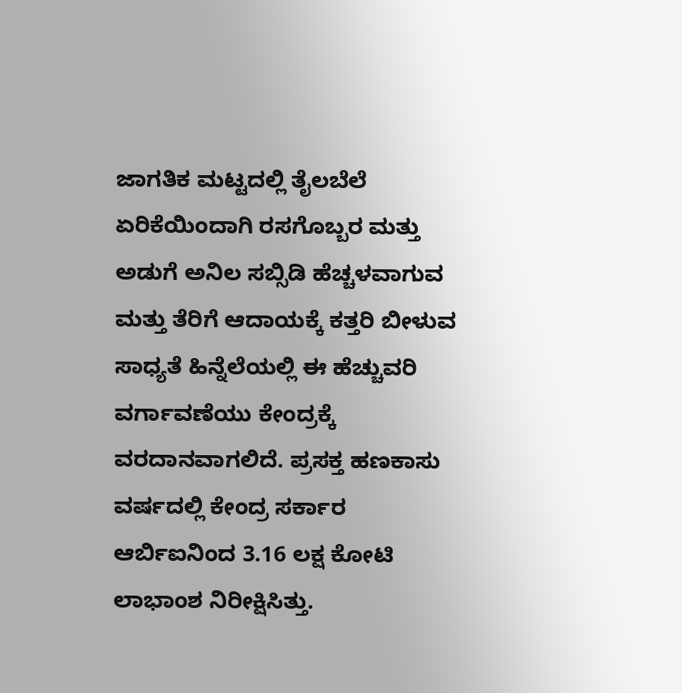ಜಾಗತಿಕ ಮಟ್ಟದಲ್ಲಿ ತೈಲಬೆಲೆ ಏರಿಕೆಯಿಂದಾಗಿ ರಸಗೊಬ್ಬರ ಮತ್ತು ಅಡುಗೆ ಅನಿಲ ಸಬ್ಸಿಡಿ ಹೆಚ್ಚಳವಾಗುವ ಮತ್ತು ತೆರಿಗೆ ಆದಾಯಕ್ಕೆ ಕತ್ತರಿ ಬೀಳುವ ಸಾಧ್ಯತೆ ಹಿನ್ನೆಲೆಯಲ್ಲಿ ಈ ಹೆಚ್ಚುವರಿ ವರ್ಗಾವಣೆಯು ಕೇಂದ್ರಕ್ಕೆ ವರದಾನವಾಗಲಿದೆ. ಪ್ರಸಕ್ತ ಹಣಕಾಸು ವರ್ಷದಲ್ಲಿ ಕೇಂದ್ರ ಸರ್ಕಾರ ಆರ್ಬಿಐನಿಂದ 3.16 ಲಕ್ಷ ಕೋಟಿ ಲಾಭಾಂಶ ನಿರೀಕ್ಷಿಸಿತ್ತು.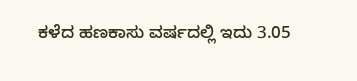ಕಳೆದ ಹಣಕಾಸು ವರ್ಷದಲ್ಲಿ ಇದು 3.05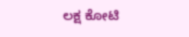ಲಕ್ಷ ಕೋಟಿ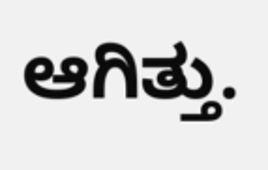ಆಗಿತ್ತು.